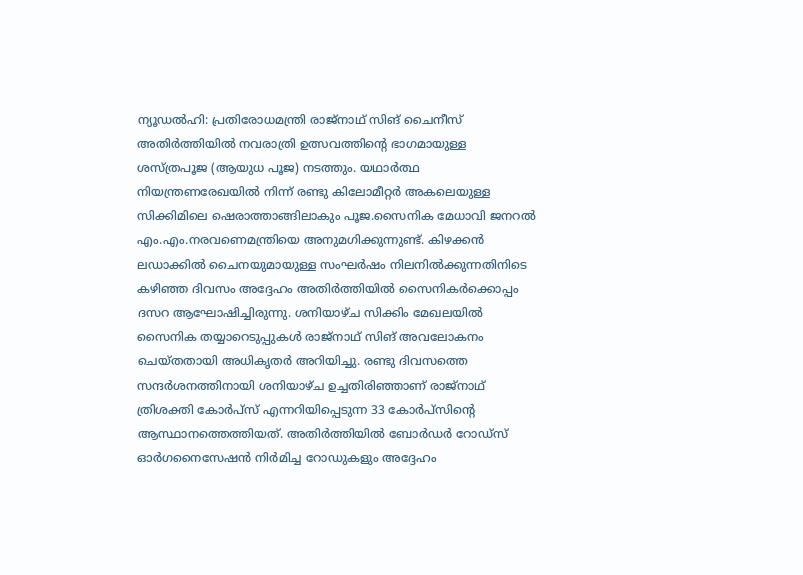ന്യൂഡൽഹി: പ്രതിരോധമന്ത്രി രാജ്നാഥ് സിങ് ചൈനീസ് അതിർത്തിയിൽ നവരാത്രി ഉത്സവത്തിന്റെ ഭാഗമായുള്ള ശസ്ത്രപൂജ (ആയുധ പൂജ) നടത്തും. യഥാർത്ഥ നിയന്ത്രണരേഖയിൽ നിന്ന് രണ്ടു കിലോമീറ്റർ അകലെയുള്ള സിക്കിമിലെ ഷെരാത്താങ്ങിലാകും പൂജ.സൈനിക മേധാവി ജനറൽ എം.എം.നരവണെമന്ത്രിയെ അനുമഗിക്കുന്നുണ്ട്. കിഴക്കൻ ലഡാക്കിൽ ചൈനയുമായുള്ള സംഘർഷം നിലനിൽക്കുന്നതിനിടെ കഴിഞ്ഞ ദിവസം അദ്ദേഹം അതിർത്തിയിൽ സൈനികർക്കൊപ്പം ദസറ ആഘോഷിച്ചിരുന്നു. ശനിയാഴ്ച സിക്കിം മേഖലയിൽ സൈനിക തയ്യാറെടുപ്പുകൾ രാജ്നാഥ് സിങ് അവലോകനം ചെയ്തതായി അധികൃതർ അറിയിച്ചു. രണ്ടു ദിവസത്തെ സന്ദർശനത്തിനായി ശനിയാഴ്ച ഉച്ചതിരിഞ്ഞാണ് രാജ്നാഥ് ത്രിശക്തി കോർപ്സ് എന്നറിയിപ്പെടുന്ന 33 കോർപ്സിന്റെ ആസ്ഥാനത്തെത്തിയത്. അതിർത്തിയിൽ ബോർഡർ റോഡ്സ് ഓർഗനൈസേഷൻ നിർമിച്ച റോഡുകളും അദ്ദേഹം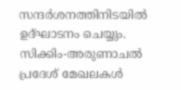സന്ദർശനത്തിനിടയിൽ ഉദ്ഘാടനം ചെയ്യും. സിക്കിം-അരുണാചൽ പ്രദേശ് മേഖലകൾ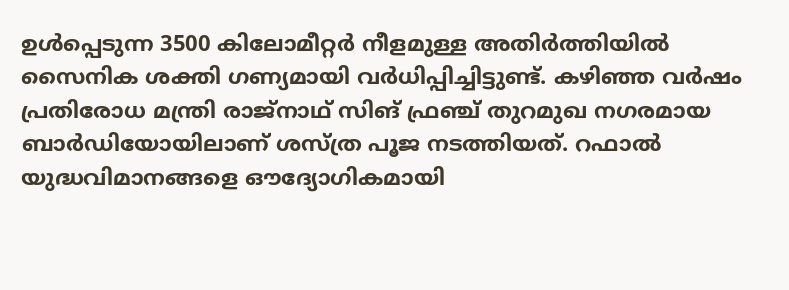ഉൾപ്പെടുന്ന 3500 കിലോമീറ്റർ നീളമുള്ള അതിർത്തിയിൽ സൈനിക ശക്തി ഗണ്യമായി വർധിപ്പിച്ചിട്ടുണ്ട്. കഴിഞ്ഞ വർഷം പ്രതിരോധ മന്ത്രി രാജ്നാഥ് സിങ് ഫ്രഞ്ച് തുറമുഖ നഗരമായ ബാർഡിയോയിലാണ് ശസ്ത്ര പൂജ നടത്തിയത്. റഫാൽ യുദ്ധവിമാനങ്ങളെ ഔദ്യോഗികമായി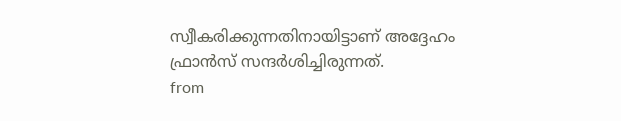സ്വീകരിക്കുന്നതിനായിട്ടാണ് അദ്ദേഹം ഫ്രാൻസ് സന്ദർശിച്ചിരുന്നത്.
from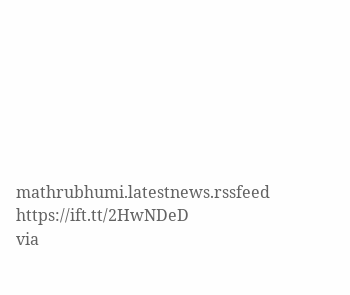mathrubhumi.latestnews.rssfeed https://ift.tt/2HwNDeD
via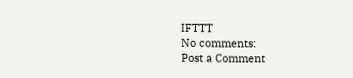IFTTT
No comments:
Post a Comment